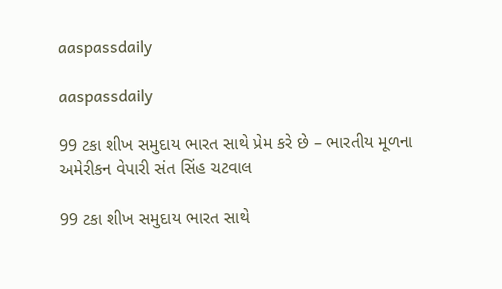aaspassdaily

aaspassdaily

99 ટકા શીખ સમુદાય ભારત સાથે પ્રેમ કરે છે – ભારતીય મૂળના અમેરીકન વેપારી સંત સિંહ ચટવાલ

99 ટકા શીખ સમુદાય ભારત સાથે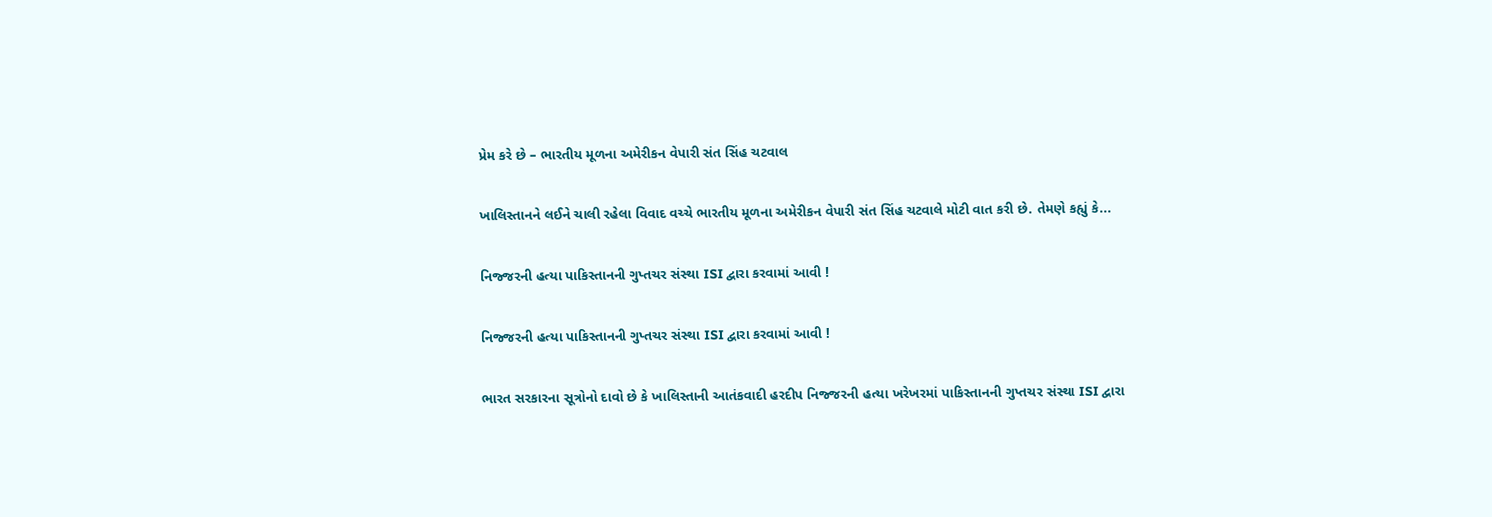પ્રેમ કરે છે – ભારતીય મૂળના અમેરીકન વેપારી સંત સિંહ ચટવાલ

ખાલિસ્તાનને લઈને ચાલી રહેલા વિવાદ વચ્ચે ભારતીય મૂળના અમેરીકન વેપારી સંત સિંહ ચટવાલે મોટી વાત કરી છે. તેમણે કહ્યું કે...

નિજ્જરની હત્યા પાકિસ્તાનની ગુપ્તચર સંસ્થા ISI દ્વારા કરવામાં આવી !

નિજ્જરની હત્યા પાકિસ્તાનની ગુપ્તચર સંસ્થા ISI દ્વારા કરવામાં આવી !

ભારત સરકારના સૂત્રોનો દાવો છે કે ખાલિસ્તાની આતંકવાદી હરદીપ નિજ્જરની હત્યા ખરેખરમાં પાકિસ્તાનની ગુપ્તચર સંસ્થા ISI દ્વારા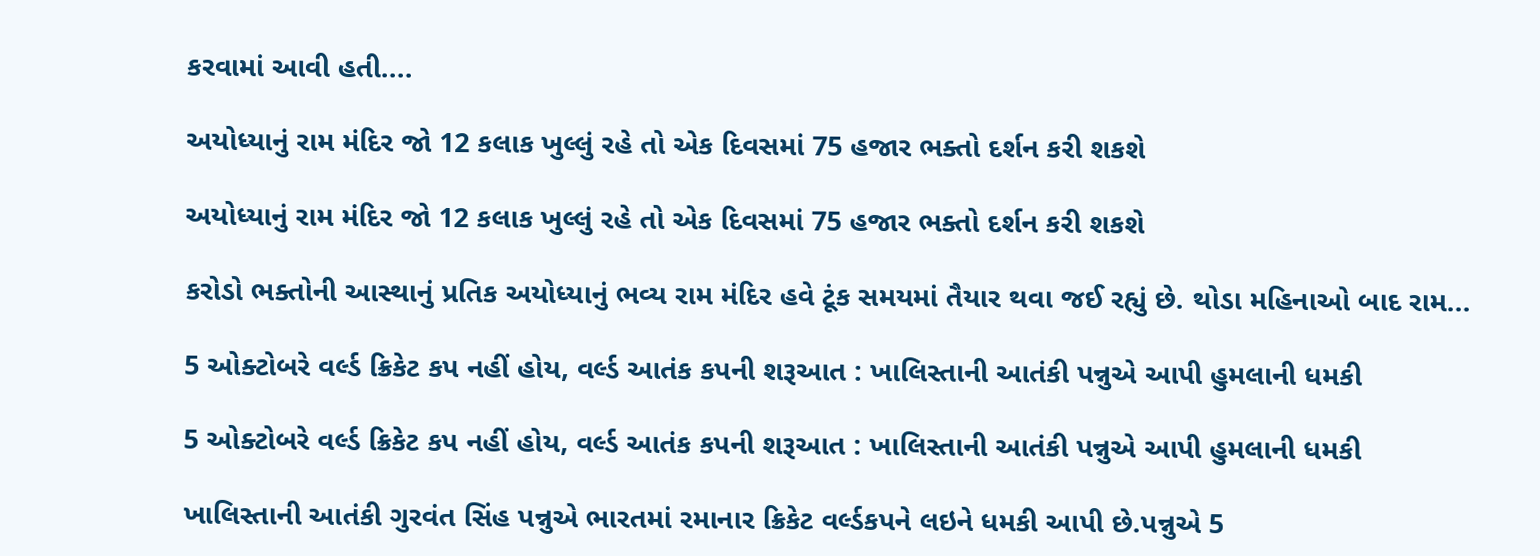કરવામાં આવી હતી....

અયોધ્યાનું રામ મંદિર જો 12 કલાક ખુલ્લું રહે તો એક દિવસમાં 75 હજાર ભક્તો દર્શન કરી શકશે

અયોધ્યાનું રામ મંદિર જો 12 કલાક ખુલ્લું રહે તો એક દિવસમાં 75 હજાર ભક્તો દર્શન કરી શકશે

કરોડો ભક્તોની આસ્થાનું પ્રતિક અયોધ્યાનું ભવ્ય રામ મંદિર હવે ટૂંક સમયમાં તૈયાર થવા જઈ રહ્યું છે. થોડા મહિનાઓ બાદ રામ...

5 ઓક્ટોબરે વર્લ્ડ ક્રિકેટ કપ નહીં હોય, વર્લ્ડ આતંક કપની શરૂઆત : ખાલિસ્તાની આતંકી પન્નુએ આપી હુમલાની ધમકી

5 ઓક્ટોબરે વર્લ્ડ ક્રિકેટ કપ નહીં હોય, વર્લ્ડ આતંક કપની શરૂઆત : ખાલિસ્તાની આતંકી પન્નુએ આપી હુમલાની ધમકી

ખાલિસ્તાની આતંકી ગુરવંત સિંહ પન્નુએ ભારતમાં રમાનાર ક્રિકેટ વર્લ્ડકપને લઇને ધમકી આપી છે.પન્નુએ 5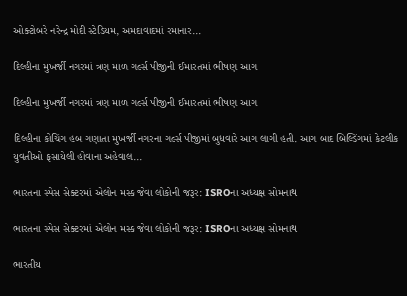ઓક્ટોબરે નરેન્દ્ર મોદી સ્ટેડિયમ, અમદાવાદમાં રમાનાર...

દિલ્હીના મુખર્જી નગરમાં ત્રણ માળ ગર્લ્સ પીજીની ઈમારતમાં ભીષણ આગ

દિલ્હીના મુખર્જી નગરમાં ત્રણ માળ ગર્લ્સ પીજીની ઈમારતમાં ભીષણ આગ

દિલ્હીના કોચિંગ હબ ગણાતા મુખર્જી નગરના ગર્લ્સ પીજીમાં બુધવારે આગ લાગી હતી. આગ બાદ બિલ્ડિંગમાં કેટલીક યુવતીઓ ફસાયેલી હોવાના અહેવાલ...

ભારતના સ્પેસ સેક્ટરમાં એલોન મસ્ક જેવા લોકોની જરૂર: ISROના અધ્યક્ષ સોમનાથ

ભારતના સ્પેસ સેક્ટરમાં એલોન મસ્ક જેવા લોકોની જરૂર: ISROના અધ્યક્ષ સોમનાથ

ભારતીય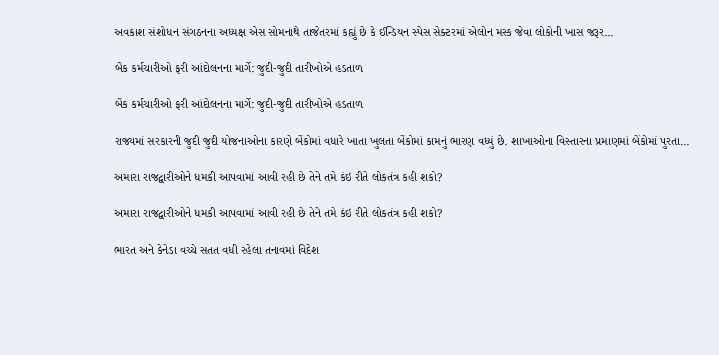અવકાશ સંશોધન સંગઠનના અધ્યક્ષ એસ સોમનાથે તાજેતરમાં કહ્યું છે કે ઈન્ડિયન સ્પેસ સેક્ટરમાં એલોન મસ્ક જેવા લોકોની ખાસ જરૂર...

બેંક કર્મચારીઓ ફરી આંદોલનના માર્ગે: જુદી-જુદી તારીખોએ હડતાળ

બેંક કર્મચારીઓ ફરી આંદોલનના માર્ગે: જુદી-જુદી તારીખોએ હડતાળ

રાજ્યમાં સરકારની જુદી જુદી યોજનાઓના કારણે બેંકોમાં વધારે ખાતા ખુલતા બેંકોમાં કામનું ભારણ વધ્યું છે. શાખાઓના વિસ્તારના પ્રમાણમાં બેંકોમાં પુરતા...

અમારા રાજદ્વારીઓને ધમકી આપવામાં આવી રહી છે તેને તમે કંઇ રીતે લોકતંત્ર કહી શકો?

અમારા રાજદ્વારીઓને ધમકી આપવામાં આવી રહી છે તેને તમે કંઇ રીતે લોકતંત્ર કહી શકો?

ભારત અને કેનેડા વચ્ચે સતત વધી રહેલા તનાવમાં વિદેશ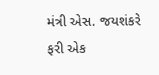મંત્રી એસ. જયશંકરે ફરી એક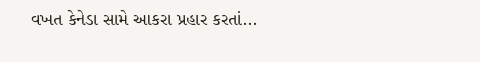વખત કેનેડા સામે આકરા પ્રહાર કરતાં...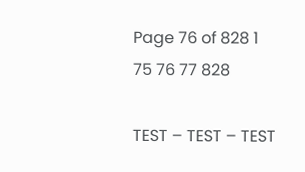Page 76 of 828 1 75 76 77 828

TEST – TEST – TEST